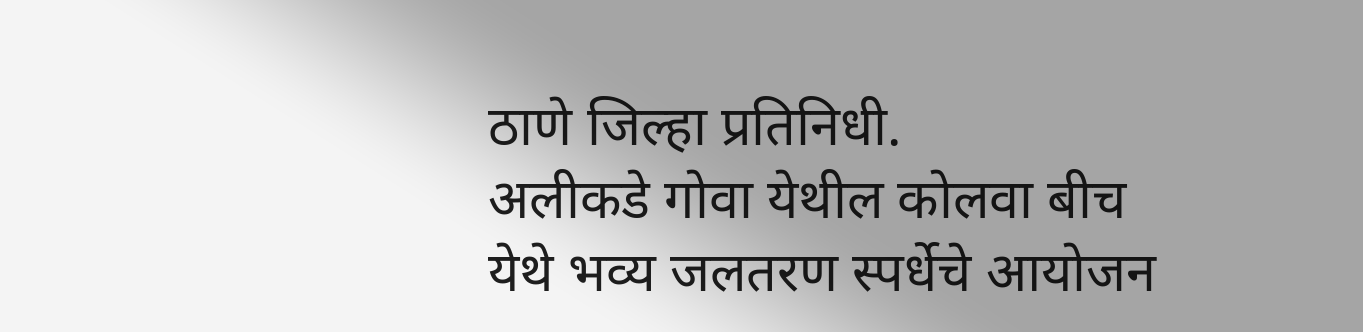ठाणे जिल्हा प्रतिनिधी.
अलीकडे गोवा येथील कोलवा बीच येथे भव्य जलतरण स्पर्धेचे आयोजन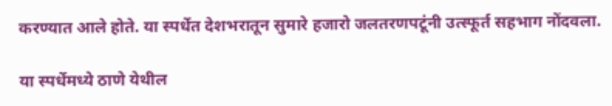करण्यात आले होते. या स्पर्धेत देशभरातून सुमारे हजारो जलतरणपटूंनी उत्स्फूर्त सहभाग नोंदवला.

या स्पर्धेमध्ये ठाणे येथील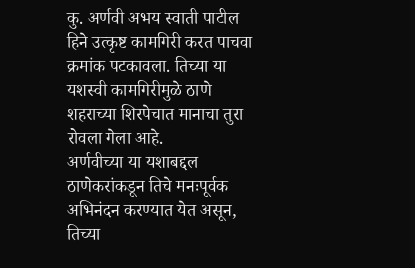कु. अर्णवी अभय स्वाती पाटील हिने उत्कृष्ट कामगिरी करत पाचवा क्रमांक पटकावला. तिच्या या यशस्वी कामगिरीमुळे ठाणे शहराच्या शिरपेचात मानाचा तुरा रोवला गेला आहे.
अर्णवीच्या या यशाबद्दल ठाणेकरांकडून तिचे मनःपूर्वक अभिनंदन करण्यात येत असून, तिच्या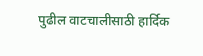पुढील वाटचालीसाठी हार्दिक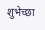शुभेच्छा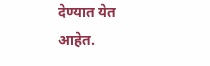देण्यात येत आहेत.